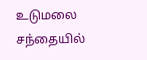உடுமலை சந்தையில்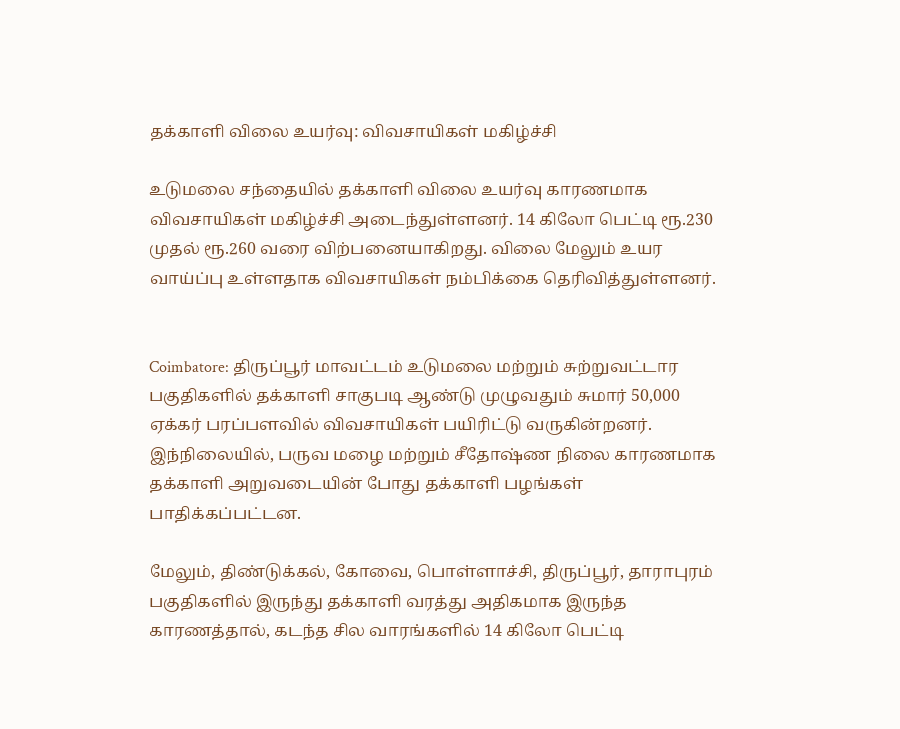தக்காளி விலை உயர்வு: விவசாயிகள் மகிழ்ச்சி

உடுமலை சந்தையில் தக்காளி விலை உயர்வு காரணமாக விவசாயிகள் மகிழ்ச்சி அடைந்துள்ளனர். 14 கிலோ பெட்டி ரூ.230 முதல் ரூ.260 வரை விற்பனையாகிறது. விலை மேலும் உயர வாய்ப்பு உள்ளதாக விவசாயிகள் நம்பிக்கை தெரிவித்துள்ளனர்.


Coimbatore: திருப்பூர் மாவட்டம் உடுமலை மற்றும் சுற்றுவட்டார பகுதிகளில் தக்காளி சாகுபடி ஆண்டு முழுவதும் சுமார் 50,000 ஏக்கர் பரப்பளவில் விவசாயிகள் பயிரிட்டு வருகின்றனர். இந்நிலையில், பருவ மழை மற்றும் சீதோஷ்ண நிலை காரணமாக தக்காளி அறுவடையின் போது தக்காளி பழங்கள் பாதிக்கப்பட்டன.

மேலும், திண்டுக்கல், கோவை, பொள்ளாச்சி, திருப்பூர், தாராபுரம் பகுதிகளில் இருந்து தக்காளி வரத்து அதிகமாக இருந்த காரணத்தால், கடந்த சில வாரங்களில் 14 கிலோ பெட்டி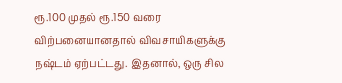ரூ.100 முதல் ரூ.150 வரை விற்பனையானதால் விவசாயிகளுக்கு நஷ்டம் ஏற்பட்டது. இதனால், ஒரு சில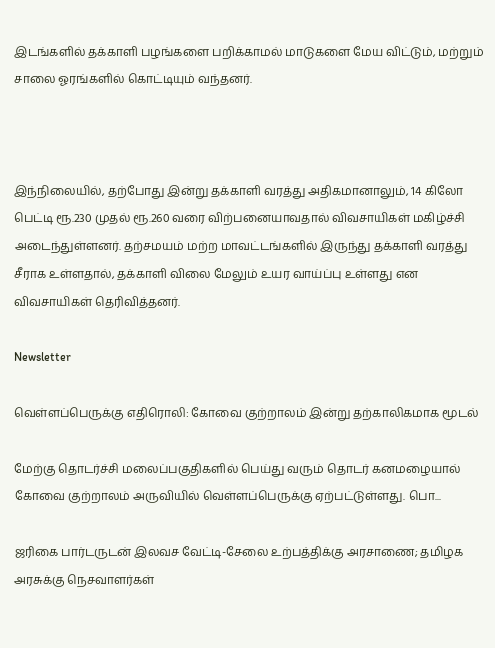இடங்களில் தக்காளி பழங்களை பறிக்காமல் மாடுகளை மேய விட்டும், மற்றும் சாலை ஓரங்களில் கொட்டியும் வந்தனர்.



இந்நிலையில், தற்போது இன்று தக்காளி வரத்து அதிகமானாலும், 14 கிலோ பெட்டி ரூ.230 முதல் ரூ.260 வரை விற்பனையாவதால் விவசாயிகள் மகிழ்ச்சி அடைந்துள்ளனர். தற்சமயம் மற்ற மாவட்டங்களில் இருந்து தக்காளி வரத்து சீராக உள்ளதால், தக்காளி விலை மேலும் உயர வாய்ப்பு உள்ளது என விவசாயிகள் தெரிவித்தனர்.

Newsletter

வெள்ளப்பெருக்கு எதிரொலி: கோவை குற்றாலம் இன்று தற்காலிகமாக மூடல்

மேற்கு தொடர்ச்சி மலைப்பகுதிகளில் பெய்து வரும் தொடர் கனமழையால் கோவை குற்றாலம் அருவியில் வெள்ளப்பெருக்கு ஏற்பட்டுள்ளது. பொ...

ஜரிகை பார்டருடன் இலவச வேட்டி-சேலை உற்பத்திக்கு அரசாணை; தமிழக அரசுக்கு நெசவாளர்கள்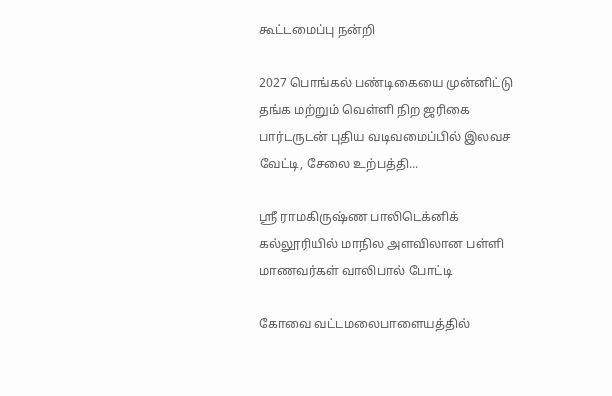கூட்டமைப்பு நன்றி

2027 பொங்கல் பண்டிகையை முன்னிட்டு தங்க மற்றும் வெள்ளி நிற ஜரிகை பார்டருடன் புதிய வடிவமைப்பில் இலவச வேட்டி, சேலை உற்பத்தி...

ஸ்ரீ ராமகிருஷ்ண பாலிடெக்னிக் கல்லூரியில் மாநில அளவிலான பள்ளி மாணவர்கள் வாலிபால் போட்டி

கோவை வட்டமலைபாளையத்தில்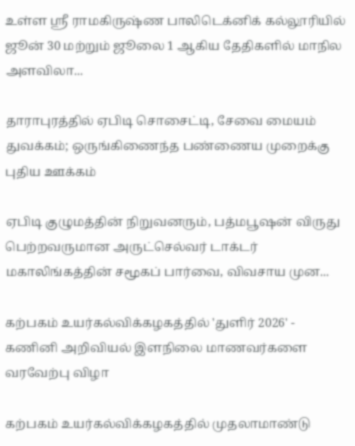உள்ள ஸ்ரீ ராமகிருஷ்ண பாலிடெக்னிக் கல்லூரியில் ஜூன் 30 மற்றும் ஜூலை 1 ஆகிய தேதிகளில் மாநில அளவிலா...

தாராபுரத்தில் ஏபிடி சொசைட்டி, சேவை மையம் துவக்கம்; ஒருங்கிணைந்த பண்ணைய முறைக்கு புதிய ஊக்கம்

ஏபிடி குழுமத்தின் நிறுவனரும், பத்மபூஷன் விருது பெற்றவருமான அருட்செல்வர் டாக்டர் மகாலிங்கத்தின் சமூகப் பார்வை, விவசாய முன...

கற்பகம் உயர்கல்விக்கழகத்தில் 'துளிர் 2026' - கணினி அறிவியல் இளநிலை மாணவர்களை வரவேற்பு விழா

கற்பகம் உயர்கல்விக்கழகத்தில் முதலாமாண்டு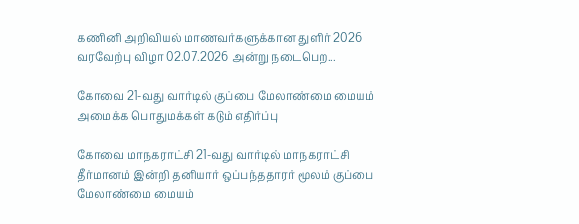கணினி அறிவியல் மாணவர்களுக்கான துளிர் 2026 வரவேற்பு விழா 02.07.2026 அன்று நடைபெற...

கோவை 21-வது வார்டில் குப்பை மேலாண்மை மையம் அமைக்க பொதுமக்கள் கடும் எதிர்ப்பு

கோவை மாநகராட்சி 21-வது வார்டில் மாநகராட்சி தீர்மானம் இன்றி தனியார் ஒப்பந்ததாரர் மூலம் குப்பை மேலாண்மை மையம்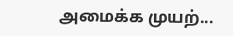அமைக்க முயற்...